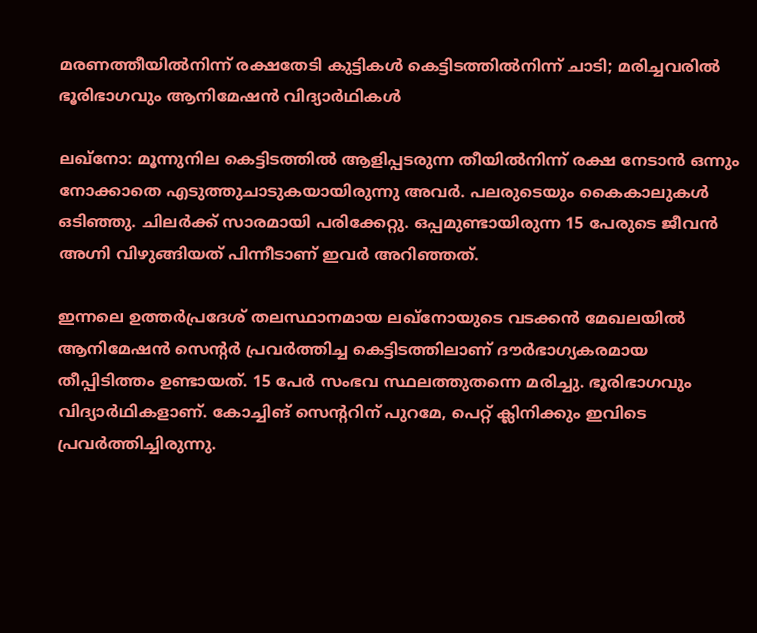മരണത്തീയിൽനിന്ന് രക്ഷതേടി കുട്ടികൾ കെട്ടിടത്തിൽനിന്ന് ചാടി; മരിച്ചവരിൽ ഭൂരിഭാഗവും ആനിമേഷൻ വിദ്യാർഥികൾ

ലഖ്നോ: മൂന്നുനില കെട്ടിടത്തിൽ ആളിപ്പടരുന്ന തീയിൽനിന്ന് രക്ഷ നേടാൻ ഒന്നും നോക്കാതെ എടുത്തുചാടുകയായിരുന്നു അവർ. പലരുടെയും കൈകാലുകൾ ഒടിഞ്ഞു. ചിലർക്ക് സാരമായി പരിക്കേറ്റു. ഒപ്പമുണ്ടായിരുന്ന 15 പേരുടെ ജീവൻ അഗ്നി വിഴുങ്ങിയത് പിന്നീടാണ് ഇവർ അറിഞ്ഞത്.

ഇന്നലെ ഉത്തർപ്രദേശ് തലസ്ഥാനമായ ലഖ്നോയുടെ വടക്കൻ മേഖലയിൽ ആനിമേഷൻ സെന്റർ പ്രവർത്തിച്ച കെട്ടിടത്തിലാണ് ദൗർഭാഗ്യകരമായ തീപ്പിടിത്തം ഉണ്ടായത്. 15 പേർ സംഭവ സ്ഥലത്തുതന്നെ മരിച്ചു. ഭൂരിഭാഗവും വിദ്യാർഥികളാണ്. കോച്ചിങ് സെന്ററിന് പുറമേ, പെറ്റ് ക്ലിനിക്കും ഇവിടെ പ്രവർത്തിച്ചിരുന്നു.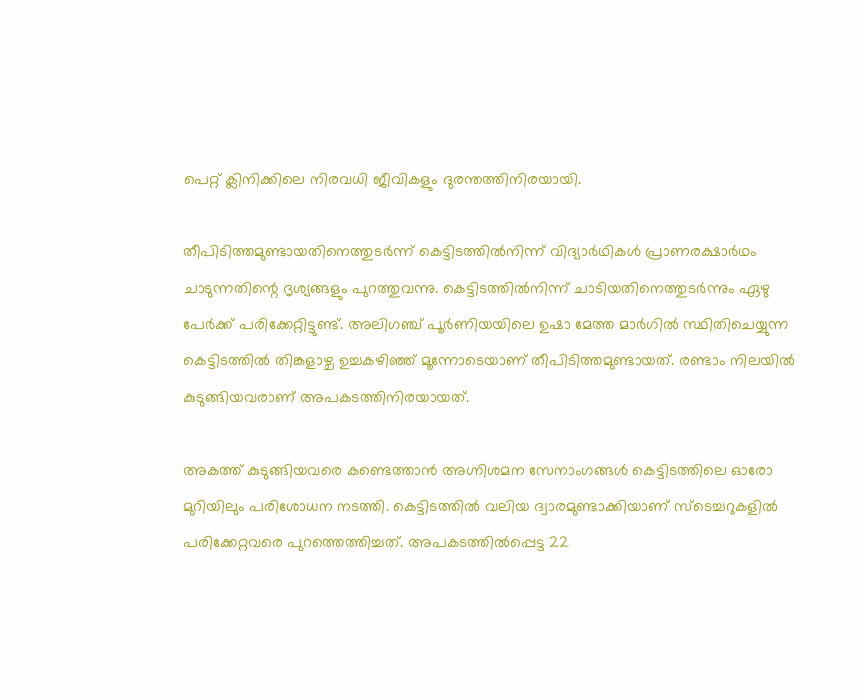പെറ്റ് ക്ലിനിക്കിലെ നിരവധി ജീവികളും ദുരന്തത്തിനിരയായി.

തീപിടിത്തമുണ്ടായതിനെത്തുടർന്ന് കെട്ടിടത്തിൽനിന്ന് വിദ്യാർഥികൾ പ്രാണരക്ഷാർഥം ചാടുന്നതിന്റെ ദൃശ്യങ്ങളും പുറത്തുവന്നു. കെട്ടിടത്തിൽനിന്ന് ചാടിയതിനെത്തുടർന്നും ഏഴു പേർക്ക് പരിക്കേറ്റിട്ടുണ്ട്. അലിഗഞ്ച് പൂർണിയയിലെ ഉഷാ മേത്ത മാർഗിൽ സ്ഥിതിചെയ്യുന്ന കെട്ടിടത്തിൽ തിങ്കളാഴ്ച ഉച്ചകഴിഞ്ഞ് മൂന്നോടെയാണ് തീപിടിത്തമുണ്ടായത്. രണ്ടാം നിലയിൽ കുടുങ്ങിയവരാണ് അപകടത്തിനിരയായത്.

അകത്ത് കുടുങ്ങിയവരെ കണ്ടെത്താൻ അഗ്നിശമന സേനാംഗങ്ങൾ കെട്ടിടത്തിലെ ഓരോ മുറിയിലും പരിശോധന നടത്തി. കെട്ടിടത്തിൽ വലിയ ദ്വാരമുണ്ടാക്കിയാണ് സ്ടെച്ചറുകളിൽ പരിക്കേറ്റവരെ പുറത്തെത്തിച്ചത്. അപകടത്തിൽപ്പെട്ട 22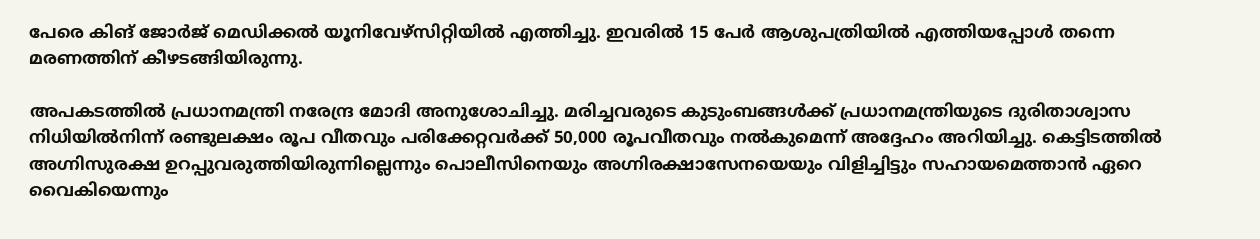പേരെ കിങ് ജോർജ് മെഡിക്കൽ യൂനിവേഴ്സിറ്റിയിൽ എത്തിച്ചു. ഇവരിൽ 15 പേർ ആശുപത്രിയിൽ എത്തിയപ്പോൾ തന്നെ മരണത്തിന് കീഴടങ്ങിയിരുന്നു.

അപകടത്തിൽ പ്രധാനമന്ത്രി നരേന്ദ്ര മോദി അനുശോചിച്ചു. മരിച്ചവരുടെ കുടുംബങ്ങൾക്ക് പ്രധാനമന്ത്രിയുടെ ദുരിതാശ്വാസ നിധിയിൽനിന്ന് രണ്ടുലക്ഷം രൂപ വീതവും പരിക്കേറ്റവർക്ക് 50,000 രൂപവീതവും നൽകുമെന്ന് അദ്ദേഹം അറിയിച്ചു. കെട്ടിടത്തിൽ അഗ്നിസുരക്ഷ ഉറപ്പുവരുത്തിയിരുന്നില്ലെന്നും പൊലീസിനെയും അഗ്നിരക്ഷാസേനയെയും വിളിച്ചിട്ടും സഹായമെത്താൻ ഏറെ വൈകിയെന്നും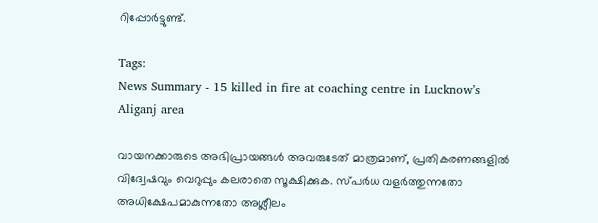റിപ്പോർട്ടുണ്ട്.

Tags:
News Summary - 15 killed in fire at coaching centre in Lucknow’s Aliganj area

വായനക്കാരുടെ അഭിപ്രായങ്ങള്‍ അവരുടേത് മാത്രമാണ്, പ്രതികരണങ്ങളിൽ വിദ്വേഷവും വെറുപ്പും കലരാതെ സൂക്ഷിക്കുക. സ്പർധ വളർത്തുന്നതോ അധിക്ഷേപമാകുന്നതോ അശ്ലീലം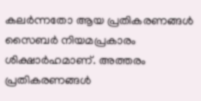കലർന്നതോ ആയ പ്രതികരണങ്ങൾ സൈബർ നിയമപ്രകാരം ശിക്ഷാർഹമാണ്. അത്തരം പ്രതികരണങ്ങൾ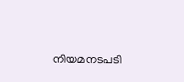നിയമനടപടി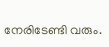നേരിടേണ്ടി വരും.